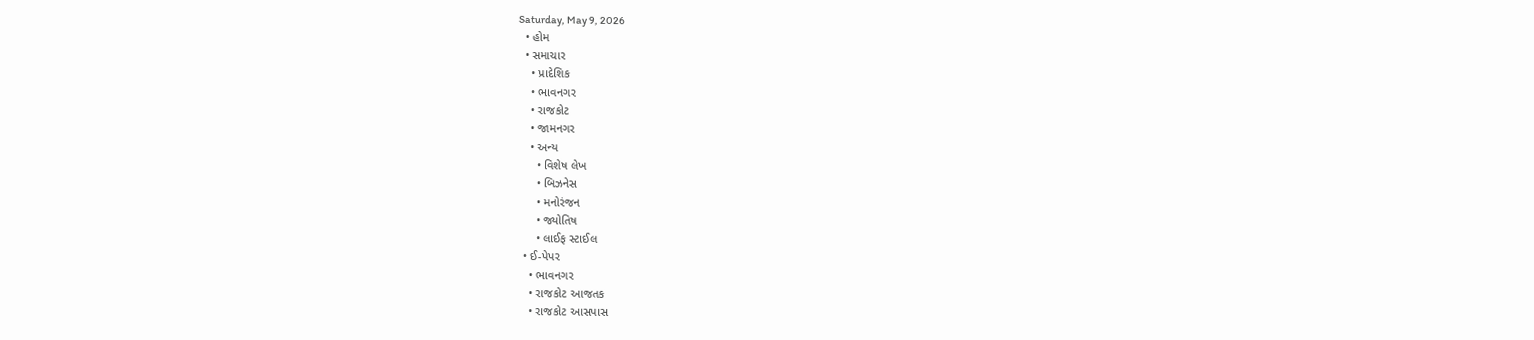Saturday, May 9, 2026
  • હોમ
  • સમાચાર
    • પ્રાદેશિક
    • ભાવનગર
    • રાજકોટ
    • જામનગર
    • અન્ય
      • વિશેષ લેખ
      • બિઝનેસ
      • મનોરંજન
      • જ્યોતિષ
      • લાઈફ સ્ટાઈલ
  • ઈ-પેપર
    • ભાવનગર
    • રાજકોટ આજતક
    • રાજકોટ આસપાસ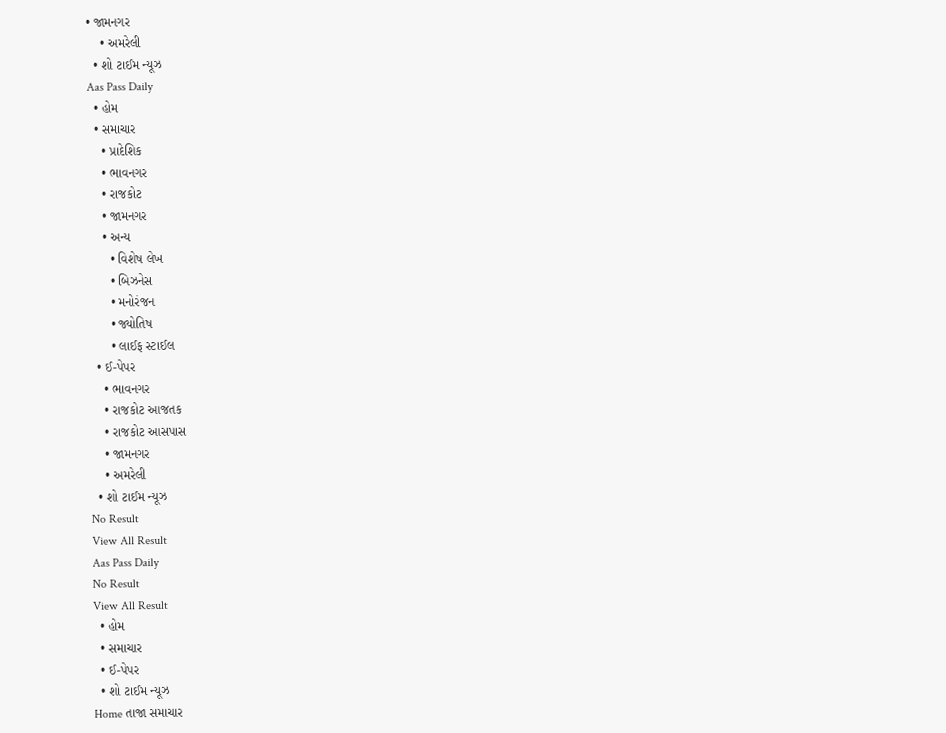• જામનગર
    • અમરેલી
  • શો ટાઈમ ન્યૂઝ
Aas Pass Daily
  • હોમ
  • સમાચાર
    • પ્રાદેશિક
    • ભાવનગર
    • રાજકોટ
    • જામનગર
    • અન્ય
      • વિશેષ લેખ
      • બિઝનેસ
      • મનોરંજન
      • જ્યોતિષ
      • લાઈફ સ્ટાઈલ
  • ઈ-પેપર
    • ભાવનગર
    • રાજકોટ આજતક
    • રાજકોટ આસપાસ
    • જામનગર
    • અમરેલી
  • શો ટાઈમ ન્યૂઝ
No Result
View All Result
Aas Pass Daily
No Result
View All Result
  • હોમ
  • સમાચાર
  • ઈ-પેપર
  • શો ટાઈમ ન્યૂઝ
Home તાજા સમાચાર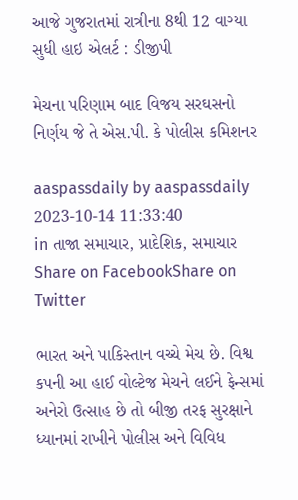આજે ગુજરાતમાં રાત્રીના 8થી 12 વાગ્યા સુધી હાઇ એલર્ટ : ડીજીપી

મેચના પરિણામ બાદ વિજય સરઘસનો નિર્ણય જે તે એસ.પી. કે પોલીસ કમિશનર

aaspassdaily by aaspassdaily
2023-10-14 11:33:40
in તાજા સમાચાર, પ્રાદેશિક, સમાચાર
Share on FacebookShare on Twitter

ભારત અને પાકિસ્તાન વચ્ચે મેચ છે. વિશ્વ કપની આ હાઈ વોલ્ટેજ મેચને લઈને ફેન્સમાં અનેરો ઉત્સાહ છે તો બીજી તરફ સુરક્ષાને ધ્યાનમાં રાખીને પોલીસ અને વિવિધ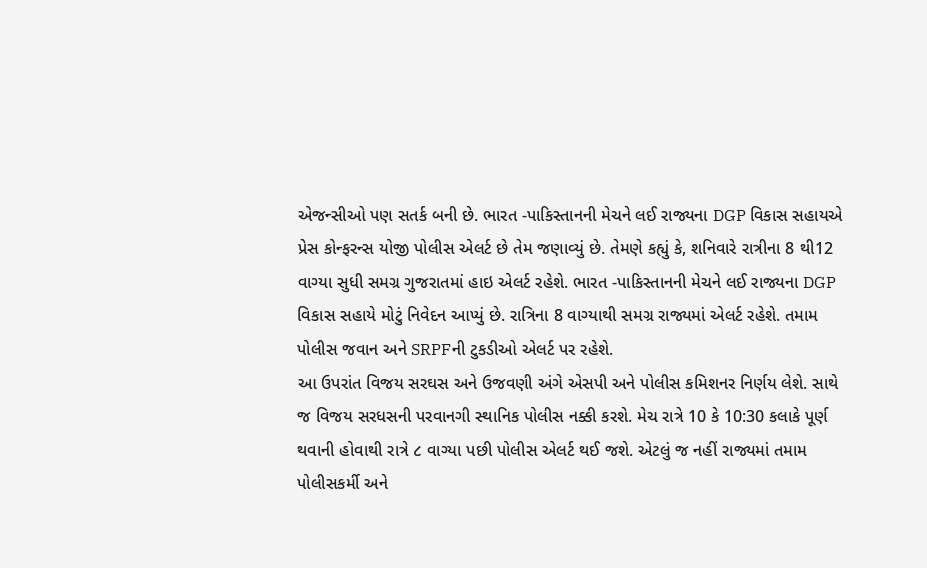એજન્સીઓ પણ સતર્ક બની છે. ભારત -પાકિસ્તાનની મેચને લઈ રાજ્યના DGP વિકાસ સહાયએ પ્રેસ કોન્ફરન્સ યોજી પોલીસ એલર્ટ છે તેમ જણાવ્યું છે. તેમણે કહ્યું કે, શનિવારે રાત્રીના 8 થી12 વાગ્યા સુધી સમગ્ર ગુજરાતમાં હાઇ એલર્ટ રહેશે. ભારત -પાકિસ્તાનની મેચને લઈ રાજ્યના DGP વિકાસ સહાયે મોટું નિવેદન આપ્યું છે. રાત્રિના 8 વાગ્યાથી સમગ્ર રાજ્યમાં એલર્ટ રહેશે. તમામ પોલીસ જવાન અને SRPFની ટુકડીઓ એલર્ટ પર રહેશે.
આ ઉપરાંત વિજય સરઘસ અને ઉજવણી અંગે એસપી અને પોલીસ કમિશનર નિર્ણય લેશે. સાથે જ વિજય સરધસની પરવાનગી સ્થાનિક પોલીસ નક્કી કરશે. મેચ રાત્રે 10 કે 10:30 કલાકે પૂર્ણ થવાની હોવાથી રાત્રે ૮ વાગ્યા પછી પોલીસ એલર્ટ થઈ જશે. એટલું જ નહીં રાજ્યમાં તમામ પોલીસકર્મી અને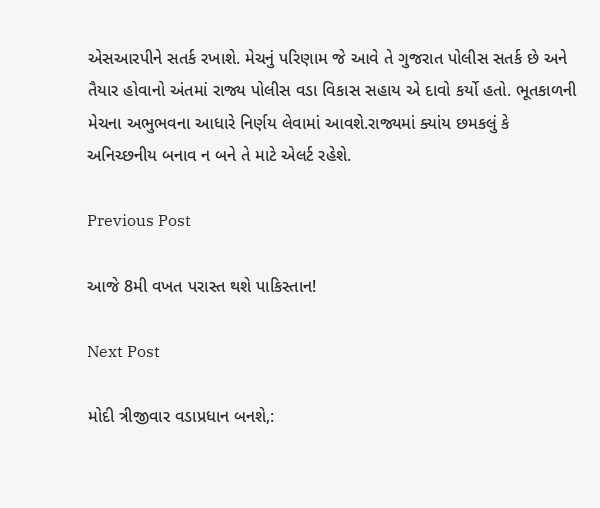એસઆરપીને સતર્ક રખાશે. મેચનું પરિણામ જે આવે તે ગુજરાત પોલીસ સતર્ક છે અને તૈયાર હોવાનો અંતમાં રાજ્ય પોલીસ વડા વિકાસ સહાય એ દાવો કર્યો હતો. ભૂતકાળની મેચના અભુભવના આધારે નિર્ણય લેવામાં આવશે.રાજ્યમાં ક્યાંય છમકલું કે અનિચ્છનીય બનાવ ન બને તે માટે એલર્ટ રહેશે.

Previous Post

આજે 8મી વખત પરાસ્ત થશે પાકિસ્તાન!

Next Post

મોદી ત્રીજીવાર વડાપ્રધાન બનશે,: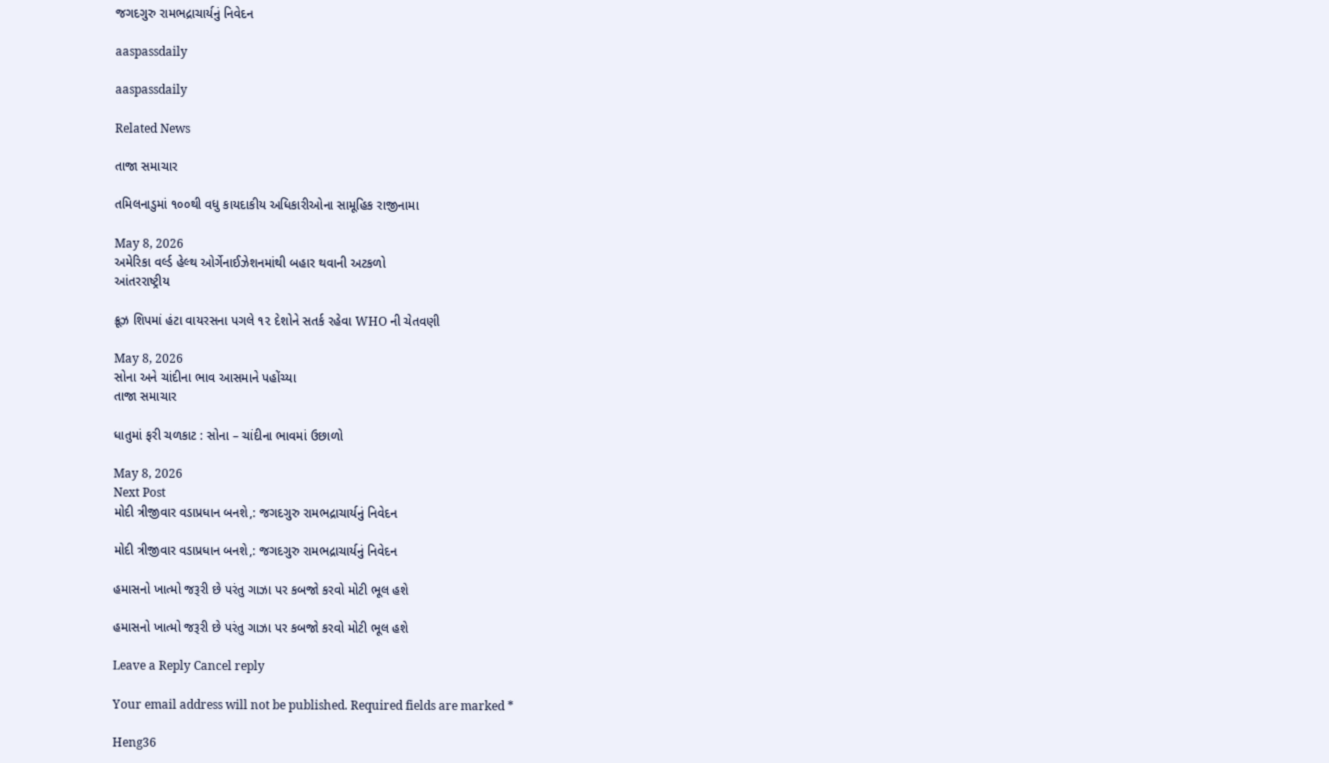જગદગુરુ રામભદ્રાચાર્યનું નિવેદન

aaspassdaily

aaspassdaily

Related News

તાજા સમાચાર

તમિલનાડુમાં ૧૦૦થી વધુ કાયદાકીય અધિકારીઓના સામૂહિક રાજીનામા

May 8, 2026
અમેરિકા વર્લ્ડ હેલ્થ ઓર્ગેનાઈઝેશનમાંથી બહાર થવાની અટકળો
આંતરરાષ્ટ્રીય

ક્રૂઝ શિપમાં હંટા વાયરસના પગલે ૧૨ દેશોને સતર્ક રહેવા WHO ની ચેતવણી

May 8, 2026
સોના અને ચાંદીના ભાવ આસમાને પહોંચ્યા
તાજા સમાચાર

ધાતુમાં ફરી ચળકાટ : સોના – ચાંદીના ભાવમાં ઉછાળો

May 8, 2026
Next Post
મોદી ત્રીજીવાર વડાપ્રધાન બનશે,: જગદગુરુ રામભદ્રાચાર્યનું નિવેદન

મોદી ત્રીજીવાર વડાપ્રધાન બનશે,: જગદગુરુ રામભદ્રાચાર્યનું નિવેદન

હમાસનો ખાત્મો જરૂરી છે પરંતુ ગાઝા પર કબજો કરવો મોટી ભૂલ હશે

હમાસનો ખાત્મો જરૂરી છે પરંતુ ગાઝા પર કબજો કરવો મોટી ભૂલ હશે

Leave a Reply Cancel reply

Your email address will not be published. Required fields are marked *

Heng36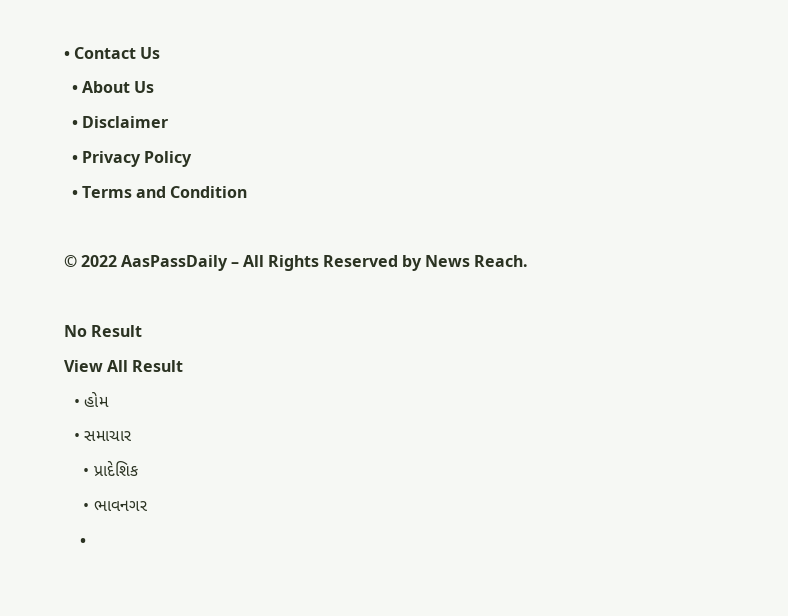• Contact Us
  • About Us
  • Disclaimer
  • Privacy Policy
  • Terms and Condition

© 2022 AasPassDaily – All Rights Reserved by News Reach.

No Result
View All Result
  • હોમ
  • સમાચાર
    • પ્રાદેશિક
    • ભાવનગર
    •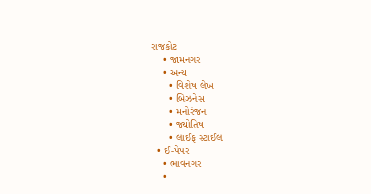રાજકોટ
    • જામનગર
    • અન્ય
      • વિશેષ લેખ
      • બિઝનેસ
      • મનોરંજન
      • જ્યોતિષ
      • લાઈફ સ્ટાઈલ
  • ઈ-પેપર
    • ભાવનગર
    •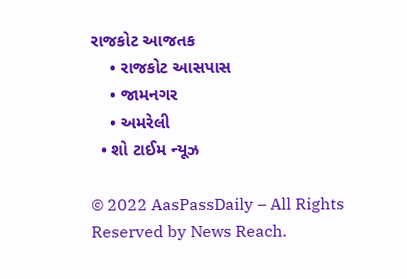રાજકોટ આજતક
    • રાજકોટ આસપાસ
    • જામનગર
    • અમરેલી
  • શો ટાઈમ ન્યૂઝ

© 2022 AasPassDaily – All Rights Reserved by News Reach.